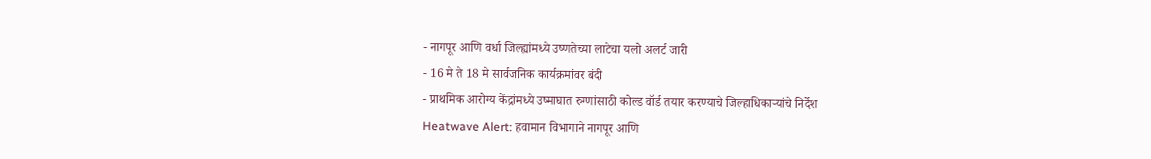- नागपूर आणि वर्धा जिल्ह्यांमध्ये उष्णतेच्या लाटेचा यलो अलर्ट जारी
- 16 मे ते 18 मे सार्वजनिक कार्यक्रमांवर बंदी
- प्राथमिक आरोग्य केंद्रांमध्ये उष्माघात रुग्णांसाठी कोल्ड वॉर्ड तयार करण्याचे जिल्हाधिकाऱ्यांचे निर्देश
Heatwave Alert: हवामान विभागाने नागपूर आणि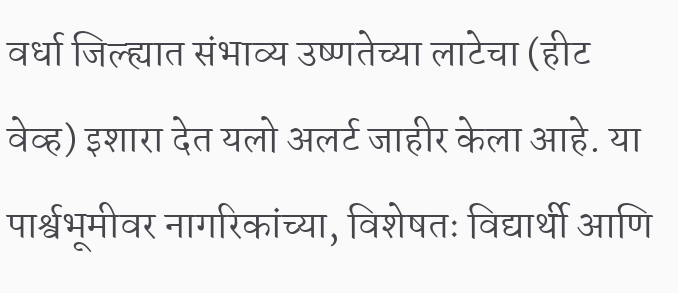वर्धा जिल्ह्यात संभाव्य उष्णतेच्या लाटेचा (हीट वेव्ह) इशारा देत यलो अलर्ट जाहीर केला आहे. या पार्श्वभूमीवर नागरिकांच्या, विशेषतः विद्यार्थी आणि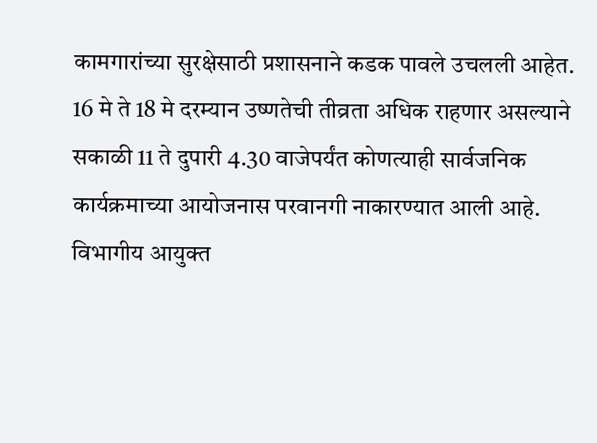कामगारांच्या सुरक्षेसाठी प्रशासनाने कडक पावले उचलली आहेत. 16 मे ते 18 मे दरम्यान उष्णतेची तीव्रता अधिक राहणार असल्याने सकाळी 11 ते दुपारी 4.30 वाजेपर्यंत कोणत्याही सार्वजनिक कार्यक्रमाच्या आयोजनास परवानगी नाकारण्यात आली आहे. विभागीय आयुक्त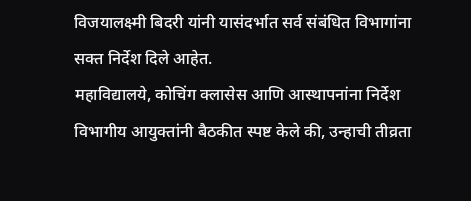विजयालक्ष्मी बिदरी यांनी यासंदर्भात सर्व संबंधित विभागांना सक्त निर्देश दिले आहेत.
महाविद्यालये, कोचिंग क्लासेस आणि आस्थापनांना निर्देश
विभागीय आयुक्तांनी बैठकीत स्पष्ट केले की, उन्हाची तीव्रता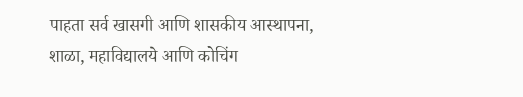पाहता सर्व खासगी आणि शासकीय आस्थापना, शाळा, महाविद्यालये आणि कोचिंग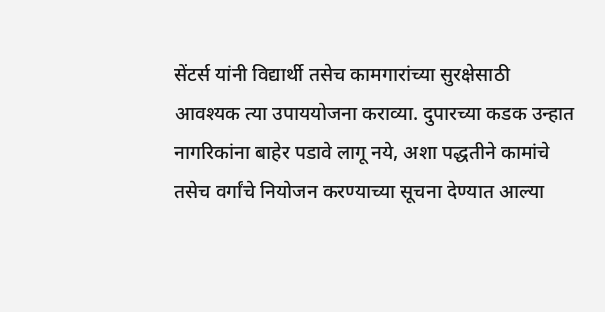सेंटर्स यांनी विद्यार्थी तसेच कामगारांच्या सुरक्षेसाठी आवश्यक त्या उपाययोजना कराव्या. दुपारच्या कडक उन्हात नागरिकांना बाहेर पडावे लागू नये, अशा पद्धतीने कामांचे तसेच वर्गांचे नियोजन करण्याच्या सूचना देण्यात आल्या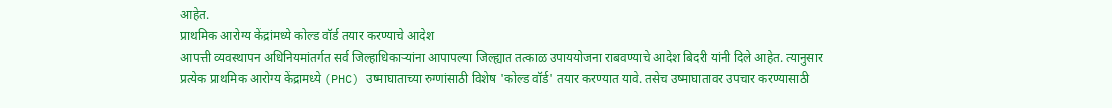आहेत.
प्राथमिक आरोग्य केंद्रांमध्ये कोल्ड वॉर्ड तयार करण्याचे आदेश
आपत्ती व्यवस्थापन अधिनियमांतर्गत सर्व जिल्हाधिकाऱ्यांना आपापल्या जिल्ह्यात तत्काळ उपाययोजना राबवण्याचे आदेश बिदरी यांनी दिले आहेत. त्यानुसार प्रत्येक प्राथमिक आरोग्य केंद्रामध्ये (PHC) उष्माघाताच्या रुग्णांसाठी विशेष 'कोल्ड वॉर्ड' तयार करण्यात यावे. तसेच उष्माघातावर उपचार करण्यासाठी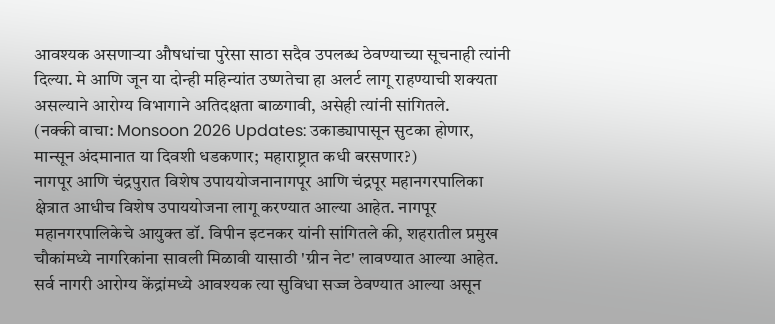आवश्यक असणाऱ्या औषधांचा पुरेसा साठा सदैव उपलब्ध ठेवण्याच्या सूचनाही त्यांनी दिल्या. मे आणि जून या दोन्ही महिन्यांत उष्णतेचा हा अलर्ट लागू राहण्याची शक्यता असल्याने आरोग्य विभागाने अतिदक्षता बाळगावी, असेही त्यांनी सांगितले.
(नक्की वाचा: Monsoon 2026 Updates: उकाड्यापासून सुटका होणार, मान्सून अंदमानात या दिवशी धडकणार; महाराष्ट्रात कधी बरसणार?)
नागपूर आणि चंद्रपुरात विशेष उपाययोजनानागपूर आणि चंद्रपूर महानगरपालिका क्षेत्रात आधीच विशेष उपाययोजना लागू करण्यात आल्या आहेत. नागपूर महानगरपालिकेचे आयुक्त डॉ. विपीन इटनकर यांनी सांगितले की, शहरातील प्रमुख चौकांमध्ये नागरिकांना सावली मिळावी यासाठी 'ग्रीन नेट' लावण्यात आल्या आहेत. सर्व नागरी आरोग्य केंद्रांमध्ये आवश्यक त्या सुविधा सज्ज ठेवण्यात आल्या असून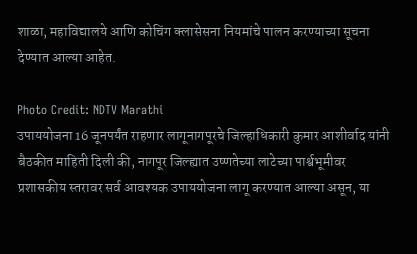शाळा, महाविद्यालये आणि कोचिंग क्लासेसना नियमांचे पालन करण्याच्या सूचना देण्यात आल्या आहेत.

Photo Credit: NDTV Marathi
उपाययोजना 16 जूनपर्यंत राहणार लागूनागपूरचे जिल्हाधिकारी कुमार आशीर्वाद यांनी बैठकीत माहिती दिली की, नागपूर जिल्ह्यात उष्णतेच्या लाटेच्या पार्श्वभूमीवर प्रशासकीय स्तरावर सर्व आवश्यक उपाययोजना लागू करण्यात आल्या असून, या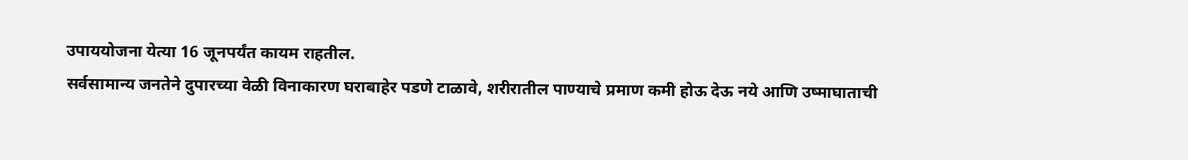उपाययोजना येत्या 16 जूनपर्यंत कायम राहतील.
सर्वसामान्य जनतेने दुपारच्या वेळी विनाकारण घराबाहेर पडणे टाळावे, शरीरातील पाण्याचे प्रमाण कमी होऊ देऊ नये आणि उष्माघाताची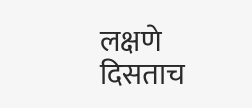लक्षणे दिसताच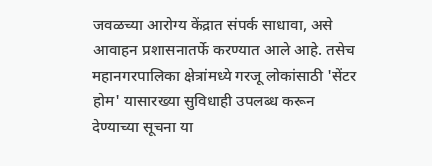जवळच्या आरोग्य केंद्रात संपर्क साधावा, असे आवाहन प्रशासनातर्फे करण्यात आले आहे. तसेच महानगरपालिका क्षेत्रांमध्ये गरजू लोकांसाठी 'सेंटर होम' यासारख्या सुविधाही उपलब्ध करून देण्याच्या सूचना या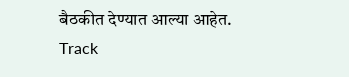बैठकीत देण्यात आल्या आहेत.
Track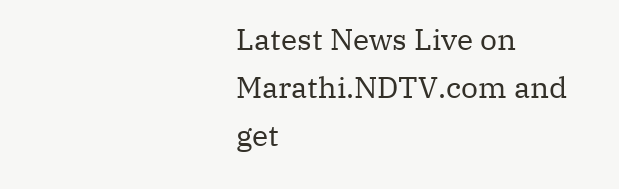Latest News Live on Marathi.NDTV.com and get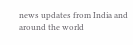news updates from India and around the world